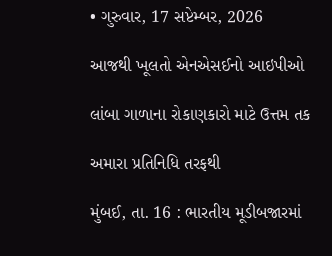• ગુરુવાર, 17 સપ્ટેમ્બર, 2026

આજથી ખૂલતો એનએસઈનો આઇપીઓ

લાંબા ગાળાના રોકાણકારો માટે ઉત્તમ તક

અમારા પ્રતિનિધિ તરફથી

મુંબઈ, તા. 16 : ભારતીય મૂડીબજારમાં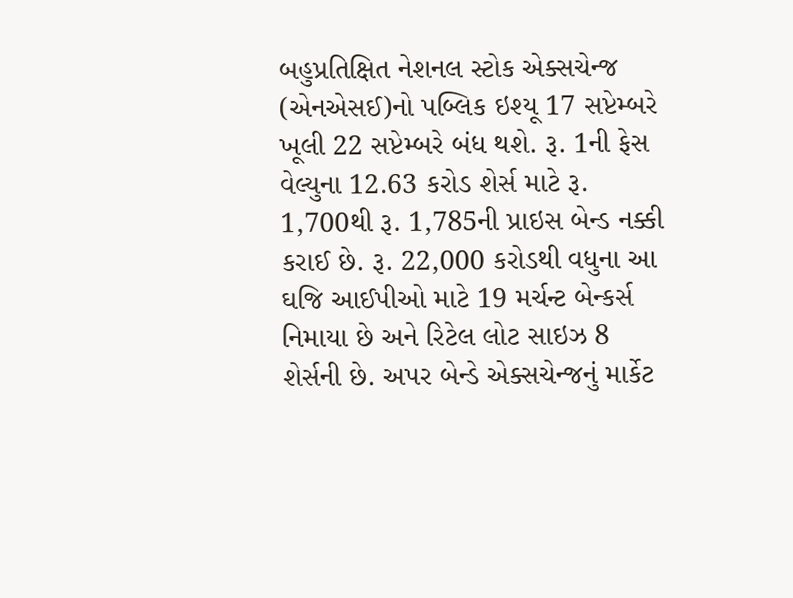બહુપ્રતિક્ષિત નેશનલ સ્ટોક એક્સચેન્જ (એનએસઈ)નો પબ્લિક ઇશ્યૂ 17 સપ્ટેમ્બરે ખૂલી 22 સપ્ટેમ્બરે બંધ થશે. રૂ. 1ની ફેસ વેલ્યુના 12.63 કરોડ શેર્સ માટે રૂ. 1,700થી રૂ. 1,785ની પ્રાઇસ બેન્ડ નક્કી કરાઈ છે. રૂ. 22,000 કરોડથી વધુના આ ઘજિ આઈપીઓ માટે 19 મર્ચન્ટ બેન્કર્સ નિમાયા છે અને રિટેલ લોટ સાઇઝ 8 શેર્સની છે. અપર બેન્ડે એક્સચેન્જનું માર્કેટ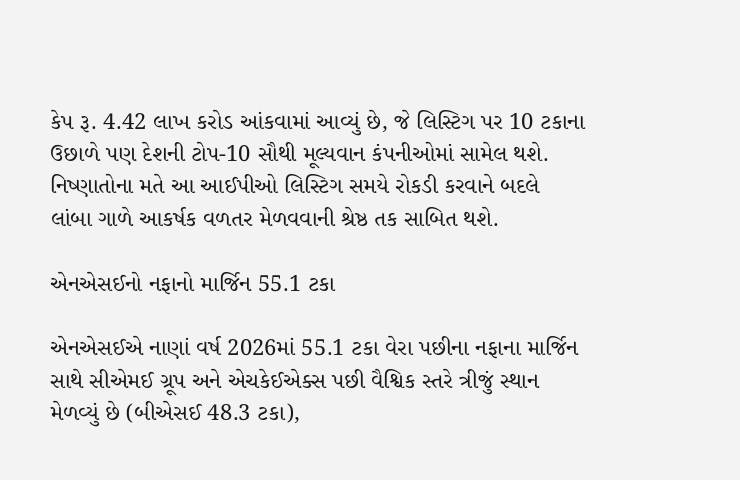કેપ રૂ. 4.42 લાખ કરોડ આંકવામાં આવ્યું છે, જે લિસ્ટિગ પર 10 ટકાના ઉછાળે પણ દેશની ટોપ-10 સૌથી મૂલ્યવાન કંપનીઓમાં સામેલ થશે. નિષ્ણાતોના મતે આ આઈપીઓ લિસ્ટિગ સમયે રોકડી કરવાને બદલે લાંબા ગાળે આકર્ષક વળતર મેળવવાની શ્રેષ્ઠ તક સાબિત થશે.

એનએસઈનો નફાનો માર્જિન 55.1 ટકા

એનએસઈએ નાણાં વર્ષ 2026માં 55.1 ટકા વેરા પછીના નફાના માર્જિન સાથે સીએમઈ ગ્રૂપ અને એચકેઈએક્સ પછી વૈશ્વિક સ્તરે ત્રીજું સ્થાન મેળવ્યું છે (બીએસઈ 48.3 ટકા),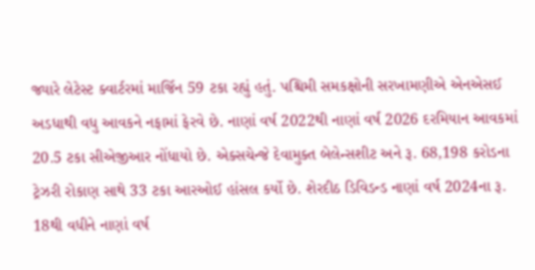જ્યારે લેટેસ્ટ ક્વાર્ટરમાં માર્જિન 59 ટકા રહ્યું હતું. પશ્ચિમી સમકક્ષોની સરખામણીએ એનએસઈ અડધાથી વધુ આવકને નફામાં ફેરવે છે. નાણાં વર્ષ 2022થી નાણાં વર્ષ 2026 દરમિયાન આવકમાં 20.5 ટકા સીએજીઆર નોંધાયો છે. એક્સચેન્જે દેવામુક્ત બેલેન્સશીટ અને રૂ. 68,198 કરોડના ટ્રેઝરી રોકાણ સાથે 33 ટકા આરઓઈ હાંસલ કર્યો છે. શેરદીઠ ડિવિડન્ડ નાણાં વર્ષ 2024ના રૂ. 18થી વધીને નાણાં વર્ષ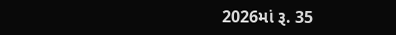2026માં રૂ. 35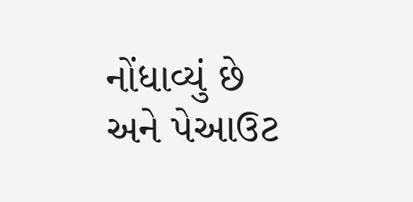નોંધાવ્યું છે અને પેઆઉટ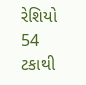રેશિયો 54 ટકાથી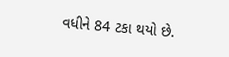વધીને 84 ટકા થયો છે.